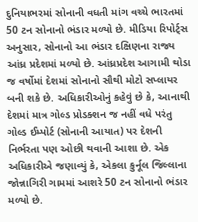દુનિયાભરમાં સોનાની વધતી માંગ વચ્ચે ભારતમાં 50 ટન સોનાનો ભંડાર મળ્યો છે. મીડિયા રિપોર્ટ્સ અનુસાર, સોનાનો આ ભંડાર દક્ષિણના રાજ્ય આંધ્ર પ્રદેશમાં મળ્યો છે. આંધ્રપ્રદેશ આગામી થોડા જ વર્ષોમાં દેશમાં સોનાનો સૌથી મોટો સપ્લાયર બની શકે છે. અધિકારીઓનું કહેવું છે કે, આનાથી દેશમાં માત્ર ગોલ્ડ પ્રોડક્શન જ નહીં વધે પરંતુ ગોલ્ડ ઈમ્પોર્ટ (સોનાની આયાત) પર દેશની નિર્ભરતા પણ ઓછી થવાની આશા છે. એક અધિકારીએ જણાવ્યું કે, એકલા કુર્નૂલ જિલ્લાના જોન્નાગિરી ગામમાં આશરે 50 ટન સોનાનો ભંડાર મળ્યો છે.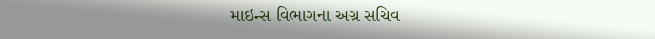માઇન્સ વિભાગના અગ્ર સચિવ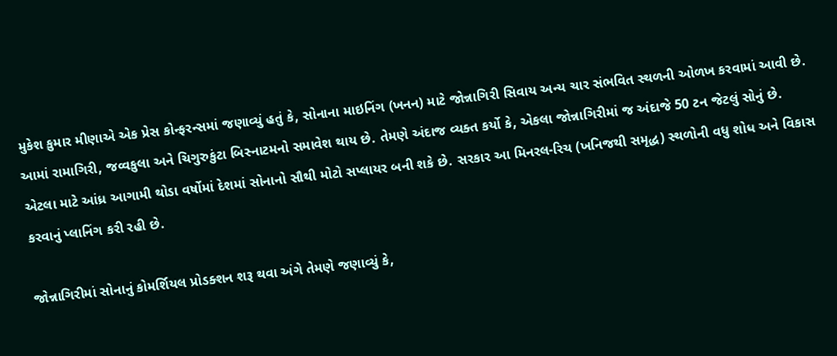મુકેશ કુમાર મીણાએ એક પ્રેસ કોન્ફરન્સમાં જણાવ્યું હતું કે, સોનાના માઇનિંગ (ખનન) માટે જોન્નાગિરી સિવાય અન્ય ચાર સંભવિત સ્થળની ઓળખ કરવામાં આવી છે. આમાં રામાગિરી, જવ્વકુલા અને ચિગુરુકુંટા બિસ્નાટમનો સમાવેશ થાય છે. તેમણે અંદાજ વ્યક્ત કર્યો કે, એકલા જોન્નાગિરીમાં જ અંદાજે 50 ટન જેટલું સોનું છે. એટલા માટે આંધ્ર આગામી થોડા વર્ષોમાં દેશમાં સોનાનો સૌથી મોટો સપ્લાયર બની શકે છે. સરકાર આ મિનરલ-રિચ (ખનિજથી સમૃદ્ધ) સ્થળોની વધુ શોધ અને વિકાસ કરવાનું પ્લાનિંગ કરી રહી છે.

જોન્નાગિરીમાં સોનાનું કોમર્શિયલ પ્રોડક્શન શરૂ થવા અંગે તેમણે જણાવ્યું કે,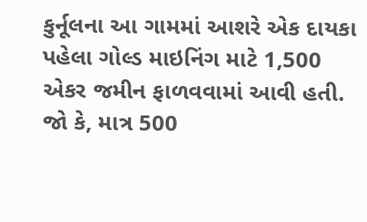કુર્નૂલના આ ગામમાં આશરે એક દાયકા પહેલા ગોલ્ડ માઇનિંગ માટે 1,500 એકર જમીન ફાળવવામાં આવી હતી. જો કે, માત્ર 500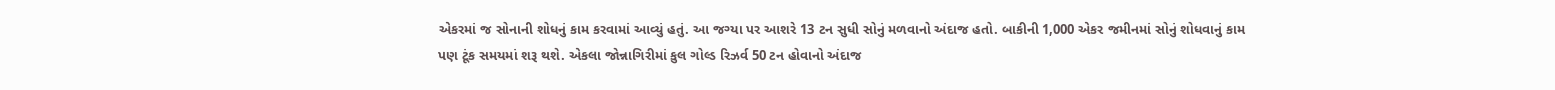એકરમાં જ સોનાની શોધનું કામ કરવામાં આવ્યું હતું. આ જગ્યા પર આશરે 13 ટન સુધી સોનું મળવાનો અંદાજ હતો. બાકીની 1,000 એકર જમીનમાં સોનું શોધવાનું કામ પણ ટૂંક સમયમાં શરૂ થશે. એકલા જોન્નાગિરીમાં કુલ ગોલ્ડ રિઝર્વ 50 ટન હોવાનો અંદાજ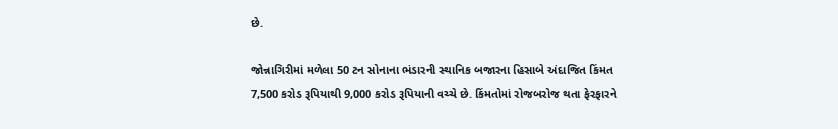છે.

જોન્નાગિરીમાં મળેલા 50 ટન સોનાના ભંડારની સ્થાનિક બજારના હિસાબે અંદાજિત કિંમત 7,500 કરોડ રૂપિયાથી 9,000 કરોડ રૂપિયાની વચ્ચે છે. કિંમતોમાં રોજબરોજ થતા ફેરફારને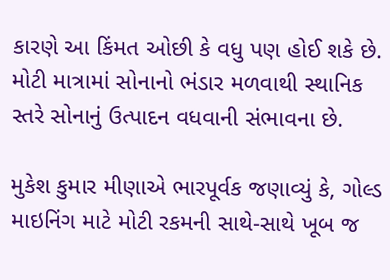કારણે આ કિંમત ઓછી કે વધુ પણ હોઈ શકે છે. મોટી માત્રામાં સોનાનો ભંડાર મળવાથી સ્થાનિક સ્તરે સોનાનું ઉત્પાદન વધવાની સંભાવના છે.

મુકેશ કુમાર મીણાએ ભારપૂર્વક જણાવ્યું કે, ગોલ્ડ માઇનિંગ માટે મોટી રકમની સાથે-સાથે ખૂબ જ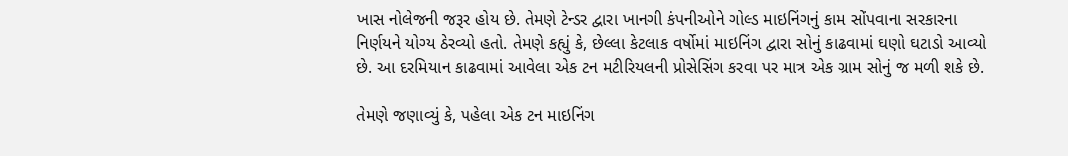ખાસ નોલેજની જરૂર હોય છે. તેમણે ટેન્ડર દ્વારા ખાનગી કંપનીઓને ગોલ્ડ માઇનિંગનું કામ સોંપવાના સરકારના નિર્ણયને યોગ્ય ઠેરવ્યો હતો. તેમણે કહ્યું કે, છેલ્લા કેટલાક વર્ષોમાં માઇનિંગ દ્વારા સોનું કાઢવામાં ઘણો ઘટાડો આવ્યો છે. આ દરમિયાન કાઢવામાં આવેલા એક ટન મટીરિયલની પ્રોસેસિંગ કરવા પર માત્ર એક ગ્રામ સોનું જ મળી શકે છે.

તેમણે જણાવ્યું કે, પહેલા એક ટન માઇનિંગ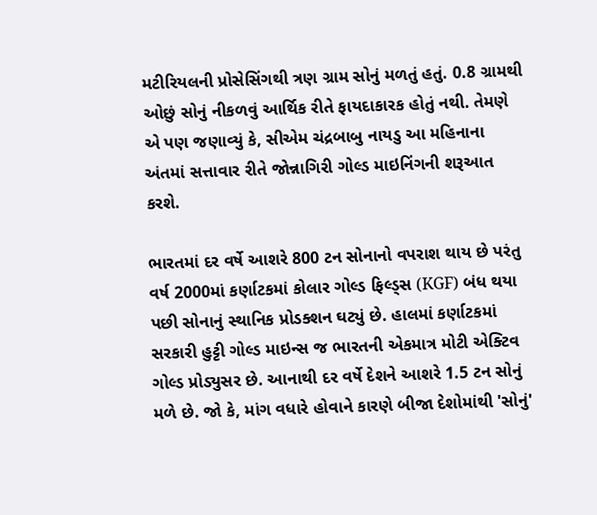મટીરિયલની પ્રોસેસિંગથી ત્રણ ગ્રામ સોનું મળતું હતું. 0.8 ગ્રામથી ઓછું સોનું નીકળવું આર્થિક રીતે ફાયદાકારક હોતું નથી. તેમણે એ પણ જણાવ્યું કે, સીએમ ચંદ્રબાબુ નાયડુ આ મહિનાના અંતમાં સત્તાવાર રીતે જોન્નાગિરી ગોલ્ડ માઇનિંગની શરૂઆત કરશે.

ભારતમાં દર વર્ષે આશરે 800 ટન સોનાનો વપરાશ થાય છે પરંતુ વર્ષ 2000માં કર્ણાટકમાં કોલાર ગોલ્ડ ફિલ્ડ્સ (KGF) બંધ થયા પછી સોનાનું સ્થાનિક પ્રોડક્શન ઘટ્યું છે. હાલમાં કર્ણાટકમાં સરકારી હુટ્ટી ગોલ્ડ માઇન્સ જ ભારતની એકમાત્ર મોટી એક્ટિવ ગોલ્ડ પ્રોડ્યુસર છે. આનાથી દર વર્ષે દેશને આશરે 1.5 ટન સોનું મળે છે. જો કે, માંગ વધારે હોવાને કારણે બીજા દેશોમાંથી 'સોનું'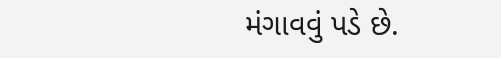મંગાવવું પડે છે.